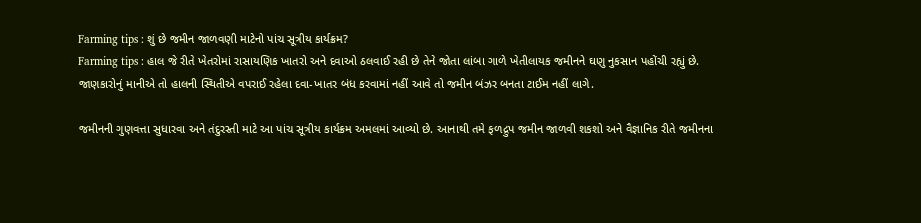Farming tips : શું છે જમીન જાળવણી માટેનો પાંચ સૂત્રીય કાર્યક્રમ?
Farming tips : હાલ જે રીતે ખેતરોમાં રાસાયણિક ખાતરો અને દવાઓ ઠલવાઈ રહી છે તેને જોતા લાંબા ગાળે ખેતીલાયક જમીનને ઘણુ નુકસાન પહોંચી રહ્યું છે.
જાણકારોનું માનીએ તો હાલની સ્થિતીએ વપરાઈ રહેલા દવા-ખાતર બંધ કરવામાં નહીં આવે તો જમીન બંઝર બનતા ટાઈમ નહીં લાગે.

જમીનની ગુણવત્તા સુધારવા અને તંદુરસ્તી માટે આ પાંચ સૂત્રીય કાર્યક્રમ અમલમાં આવ્યો છે. આનાથી તમે ફળદ્રુપ જમીન જાળવી શકશો અને વૈજ્ઞાનિક રીતે જમીનના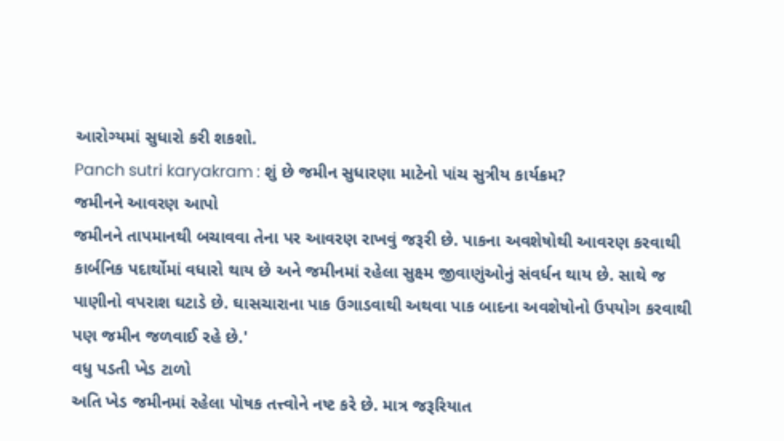આરોગ્યમાં સુધારો કરી શકશો.
Panch sutri karyakram : શું છે જમીન સુધારણા માટેનો પાંચ સુત્રીય કાર્યક્રમ?
જમીનને આવરણ આપો
જમીનને તાપમાનથી બચાવવા તેના પર આવરણ રાખવું જરૂરી છે. પાકના અવશેષોથી આવરણ કરવાથી કાર્બનિક પદાર્થોમાં વધારો થાય છે અને જમીનમાં રહેલા સુક્ષ્મ જીવાણુંઓનું સંવર્ધન થાય છે. સાથે જ પાણીનો વપરાશ ઘટાડે છે. ઘાસચારાના પાક ઉગાડવાથી અથવા પાક બાદના અવશેષોનો ઉપયોગ કરવાથી પણ જમીન જળવાઈ રહે છે.'
વધુ પડતી ખેડ ટાળો
અતિ ખેડ જમીનમાં રહેલા પોષક તત્ત્વોને નષ્ટ કરે છે. માત્ર જરૂરિયાત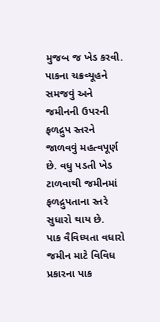મુજબ જ ખેડ કરવી. પાકના ચક્રવ્યૂહને સમજવું અને જમીનની ઉપરની ફળદ્રુપ સ્તરને જાળવવું મહત્વપૂર્ણ છે. વધુ પડતી ખેડ ટાળવાથી જમીનમાં ફળદ્રુપતાના સ્તરે સુધારો થાય છે.
પાક વૈવિધ્યતા વધારો
જમીન માટે વિવિધ પ્રકારના પાક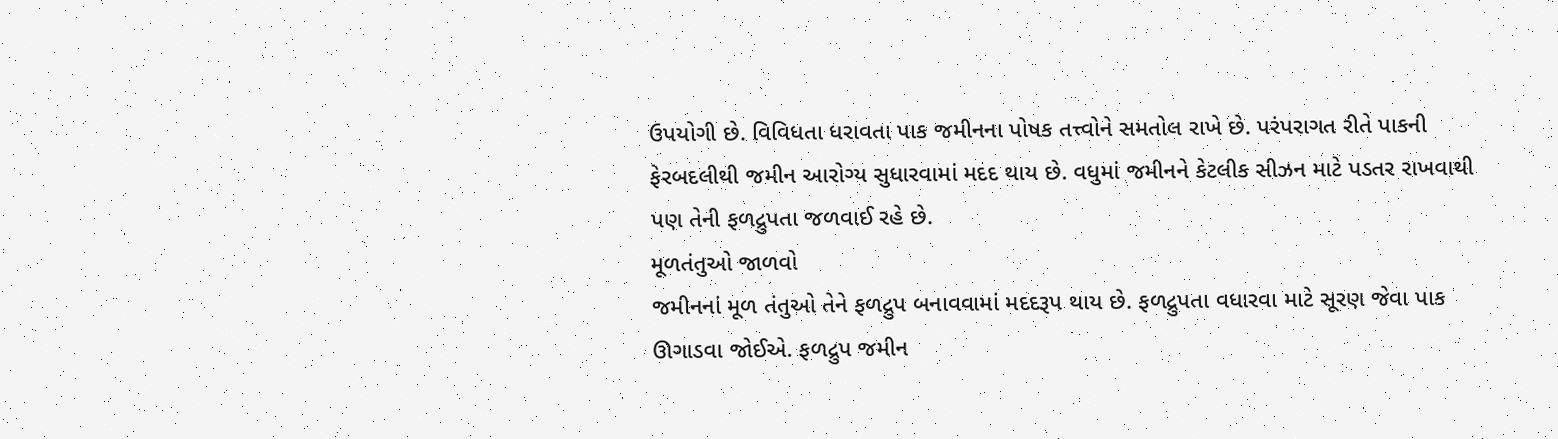ઉપયોગી છે. વિવિધતા ધરાવતા પાક જમીનના પોષક તત્ત્વોને સમતોલ રાખે છે. પરંપરાગત રીતે પાકની ફેરબદલીથી જમીન આરોગ્ય સુધારવામાં મદદ થાય છે. વધુમાં જમીનને કેટલીક સીઝન માટે પડતર રાખવાથી પણ તેની ફળદ્રુપતા જળવાઈ રહે છે.
મૂળતંતુઓ જાળવો
જમીનનાં મૂળ તંતુઓ તેને ફળદ્રુપ બનાવવામાં મદદરૂપ થાય છે. ફળદ્રુપતા વધારવા માટે સૂરણ જેવા પાક ઊગાડવા જોઈએ. ફળદ્રુપ જમીન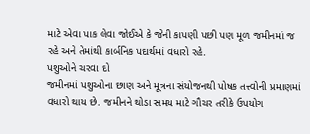માટે એવા પાક લેવા જોઈએ કે જેની કાપણી પછી પણ મૂળ જમીનમાં જ રહે અને તેમાંથી કાર્બનિક પદાર્થમાં વધારો રહે.
પશુઓને ચરવા દો
જમીનમાં પશુઓના છાણ અને મૂત્રના સંયોજનથી પોષક તત્ત્વોની પ્રમાણમાં વધારો થાય છે. જમીનને થોડા સમય માટે ગૌચર તરીકે ઉપયોગ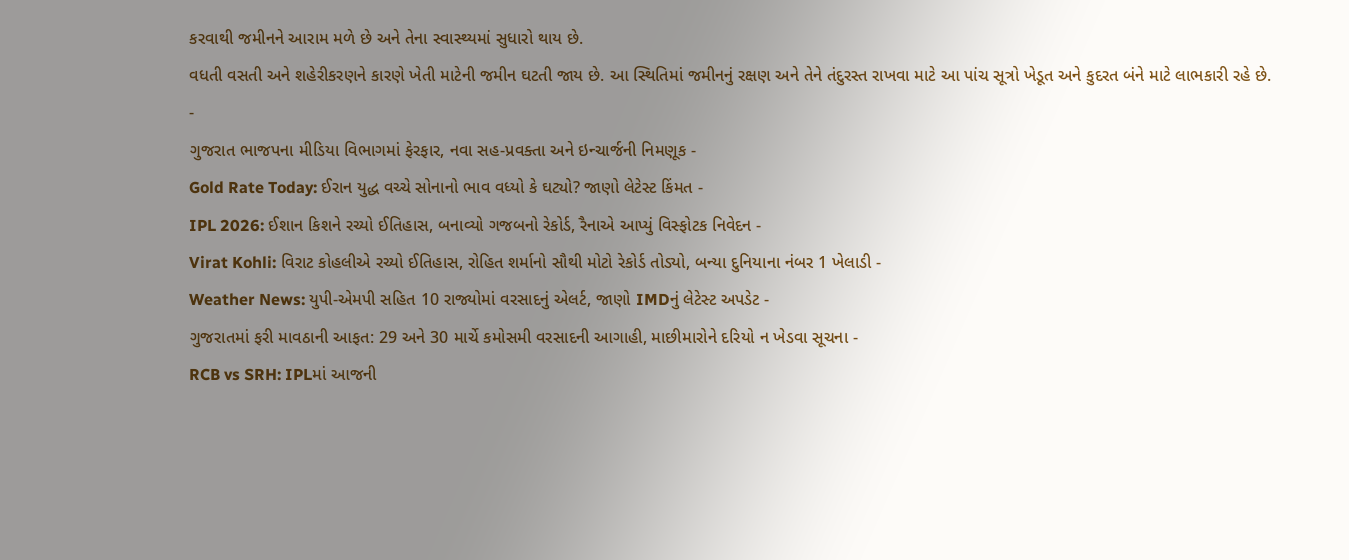કરવાથી જમીનને આરામ મળે છે અને તેના સ્વાસ્થ્યમાં સુધારો થાય છે.
વધતી વસતી અને શહેરીકરણને કારણે ખેતી માટેની જમીન ઘટતી જાય છે. આ સ્થિતિમાં જમીનનું રક્ષણ અને તેને તંદુરસ્ત રાખવા માટે આ પાંચ સૂત્રો ખેડૂત અને કુદરત બંને માટે લાભકારી રહે છે.
-
ગુજરાત ભાજપના મીડિયા વિભાગમાં ફેરફાર, નવા સહ-પ્રવક્તા અને ઇન્ચાર્જની નિમણૂક -
Gold Rate Today: ઈરાન યુદ્ધ વચ્ચે સોનાનો ભાવ વધ્યો કે ઘટ્યો? જાણો લેટેસ્ટ કિંમત -
IPL 2026: ઈશાન કિશને રચ્યો ઈતિહાસ, બનાવ્યો ગજબનો રેકોર્ડ, રૈનાએ આપ્યું વિસ્ફોટક નિવેદન -
Virat Kohli: વિરાટ કોહલીએ રચ્યો ઈતિહાસ, રોહિત શર્માનો સૌથી મોટો રેકોર્ડ તોડ્યો, બન્યા દુનિયાના નંબર 1 ખેલાડી -
Weather News: યુપી-એમપી સહિત 10 રાજ્યોમાં વરસાદનું એલર્ટ, જાણો IMDનું લેટેસ્ટ અપડેટ -
ગુજરાતમાં ફરી માવઠાની આફત: 29 અને 30 માર્ચે કમોસમી વરસાદની આગાહી, માછીમારોને દરિયો ન ખેડવા સૂચના -
RCB vs SRH: IPLમાં આજની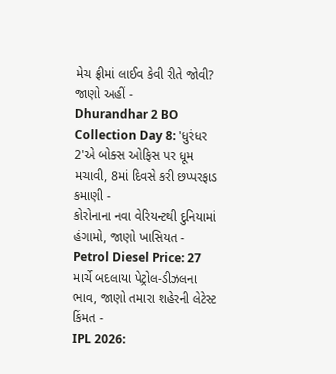મેચ ફ્રીમાં લાઈવ કેવી રીતે જોવી? જાણો અહીં -
Dhurandhar 2 BO Collection Day 8: 'ધુરંધર 2'એ બોક્સ ઓફિસ પર ધૂમ મચાવી, 8માં દિવસે કરી છપ્પરફાડ કમાણી -
કોરોનાના નવા વેરિયન્ટથી દુનિયામાં હંગામો, જાણો ખાસિયત -
Petrol Diesel Price: 27 માર્ચે બદલાયા પેટ્રોલ-ડીઝલના ભાવ, જાણો તમારા શહેરની લેટેસ્ટ કિંમત -
IPL 2026: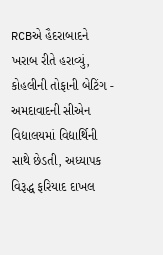RCBએ હૈદરાબાદને ખરાબ રીતે હરાવ્યું, કોહલીની તોફાની બેટિંગ -
અમદાવાદની સીએન વિદ્યાલયમાં વિદ્યાર્થિની સાથે છેડતી, અધ્યાપક વિરૂદ્ધ ફરિયાદ દાખલ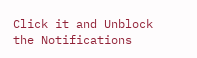Click it and Unblock the Notifications